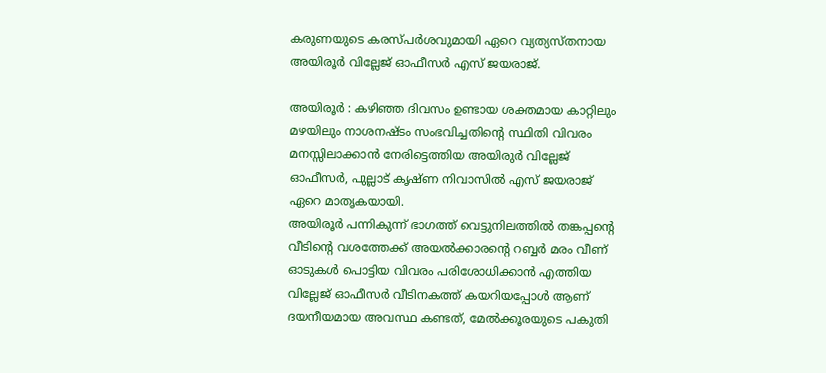കരുണയുടെ കരസ്പർശവുമായി ഏറെ വ്യത്യസ്തനായ അയിരൂർ വില്ലേജ് ഓഫീസർ എസ് ജയരാജ്.

അയിരൂർ : കഴിഞ്ഞ ദിവസം ഉണ്ടായ ശക്തമായ കാറ്റിലും മഴയിലും നാശനഷ്ടം സംഭവിച്ചതിന്റെ സ്ഥിതി വിവരം മനസ്സിലാക്കാൻ നേരിട്ടെത്തിയ അയിരുർ വില്ലേജ് ഓഫീസർ, പുല്ലാട് കൃഷ്ണ നിവാസിൽ എസ് ജയരാജ് ഏറെ മാതൃകയായി.
അയിരൂർ പന്നികുന്ന് ഭാഗത്ത് വെട്ടുനിലത്തിൽ തങ്കപ്പന്റെ വീടിന്റെ വശത്തേക്ക് അയൽക്കാരന്റെ റബ്ബർ മരം വീണ് ഓടുകൾ പൊട്ടിയ വിവരം പരിശോധിക്കാൻ എത്തിയ വില്ലേജ് ഓഫീസർ വീടിനകത്ത് കയറിയപ്പോൾ ആണ് ദയനീയമായ അവസ്ഥ കണ്ടത്, മേൽക്കൂരയുടെ പകുതി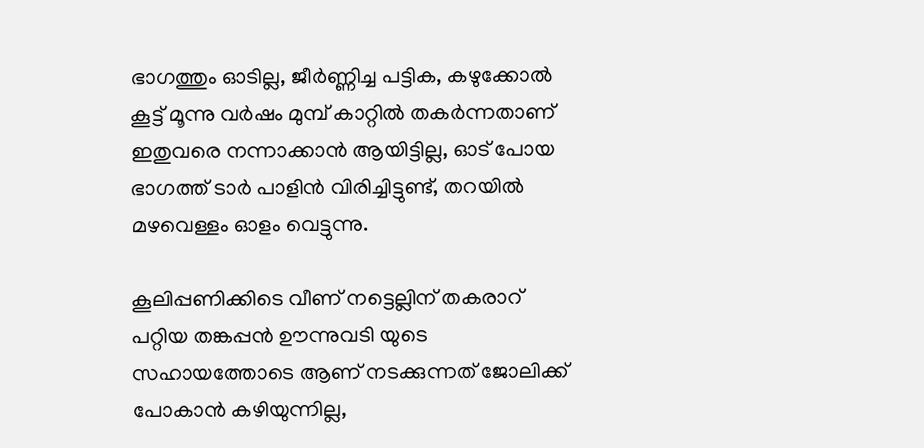ഭാഗത്തും ഓടില്ല, ജീർണ്ണിച്ച പട്ടിക, കഴുക്കോൽ കൂട്ട് മൂന്നു വർഷം മുമ്പ് കാറ്റിൽ തകർന്നതാണ് ഇതുവരെ നന്നാക്കാൻ ആയിട്ടില്ല, ഓട് പോയ ഭാഗത്ത് ടാർ പാളിൻ വിരിച്ചിട്ടുണ്ട്, തറയിൽ മഴവെള്ളം ഓളം വെട്ടുന്നു.

കൂലിപ്പണിക്കിടെ വീണ് നട്ടെല്ലിന് തകരാറ് പറ്റിയ തങ്കപ്പൻ ഊന്നുവടി യുടെ സഹായത്തോടെ ആണ് നടക്കുന്നത് ജോലിക്ക് പോകാൻ കഴിയുന്നില്ല,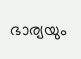ഭാര്യയും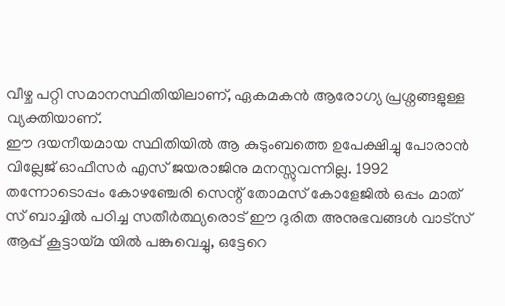വീഴ്ച പറ്റി സമാനസ്ഥിതിയിലാണ്, ഏകമകൻ ആരോഗ്യ പ്രശ്നങ്ങളുള്ള വ്യക്തിയാണ്.
ഈ ദയനീയമായ സ്ഥിതിയിൽ ആ കുടുംബത്തെ ഉപേക്ഷിച്ചു പോരാൻ വില്ലേജ് ഓഫീസർ എസ് ജയരാജിനു മനസ്സുവന്നില്ല. 1992 തന്നോടൊപ്പം കോഴഞ്ചേരി സെന്റ് തോമസ് കോളേജിൽ ഒപ്പം മാത് സ് ബാച്ചിൽ പഠിച്ച സതീർത്ഥ്യരൊട് ഈ ദുരിത അനുഭവങ്ങൾ വാട്സ് ആപ്പ് കൂട്ടായ്മ യിൽ പങ്കുവെച്ചു, ഒട്ടേറെ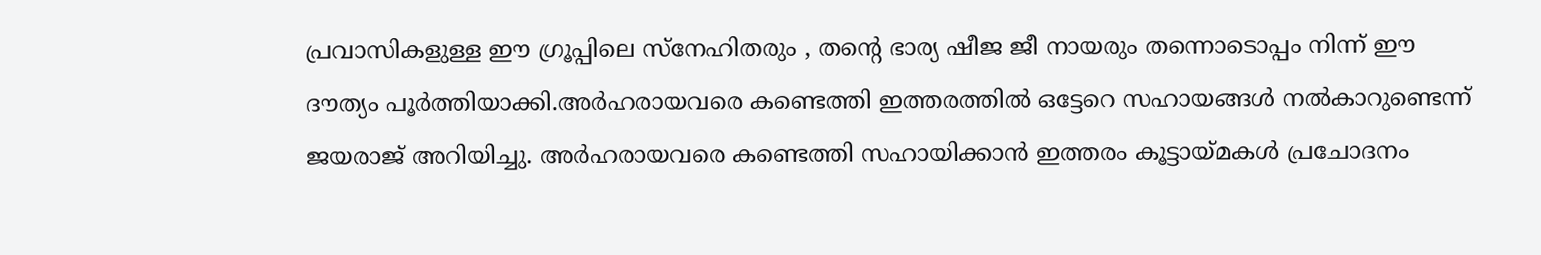പ്രവാസികളുള്ള ഈ ഗ്രൂപ്പിലെ സ്നേഹിതരും , തന്റെ ഭാര്യ ഷീജ ജീ നായരും തന്നൊടൊപ്പം നിന്ന് ഈ ദൗത്യം പൂർത്തിയാക്കി.അർഹരായവരെ കണ്ടെത്തി ഇത്തരത്തിൽ ഒട്ടേറെ സഹായങ്ങൾ നൽകാറുണ്ടെന്ന് ജയരാജ് അറിയിച്ചു. അർഹരായവരെ കണ്ടെത്തി സഹായിക്കാൻ ഇത്തരം കൂട്ടായ്മകൾ പ്രചോദനം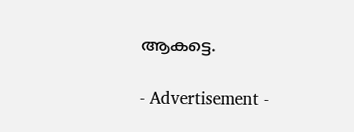ആകട്ടെ.

- Advertisement -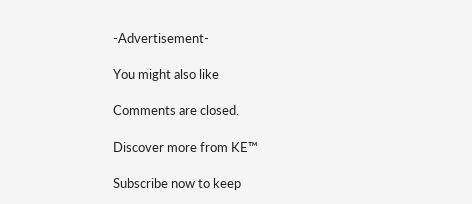-Advertisement-

You might also like

Comments are closed.

Discover more from KE™

Subscribe now to keep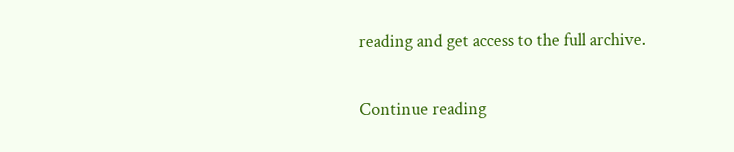reading and get access to the full archive.

Continue reading